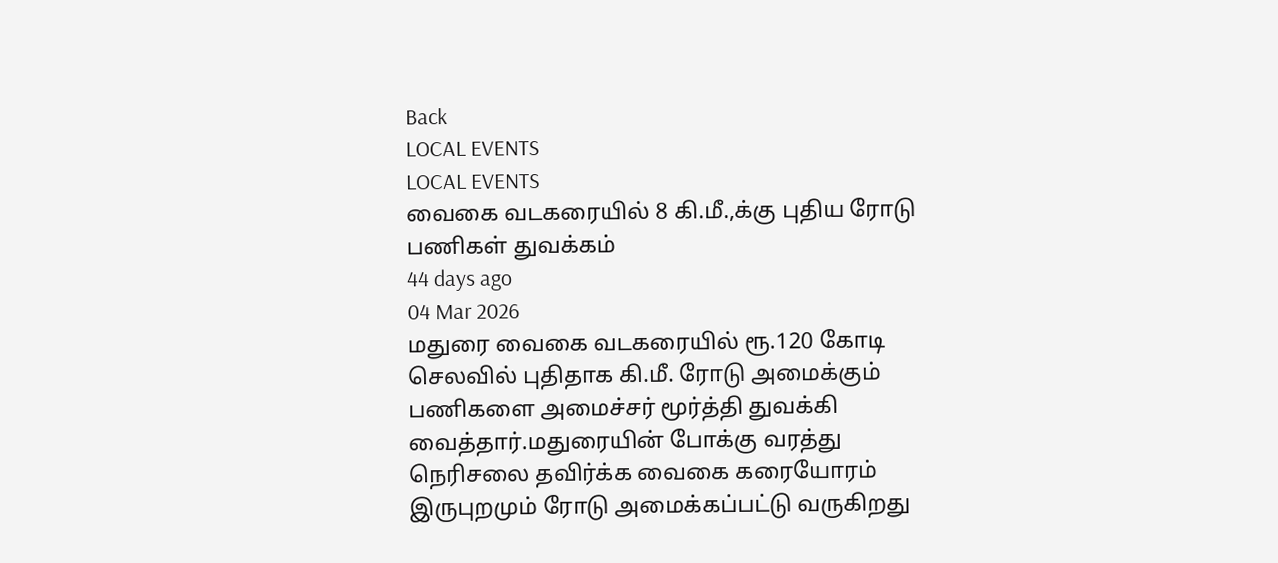Back
LOCAL EVENTS
LOCAL EVENTS
வைகை வடகரையில் 8 கி.மீ.,க்கு புதிய ரோடு பணிகள் துவக்கம்
44 days ago
04 Mar 2026
மதுரை வைகை வடகரையில் ரூ.120 கோடி செலவில் புதிதாக கி.மீ. ரோடு அமைக்கும் பணிகளை அமைச்சர் மூர்த்தி துவக்கி வைத்தார்.மதுரையின் போக்கு வரத்து நெரிசலை தவிர்க்க வைகை கரையோரம் இருபுறமும் ரோடு அமைக்கப்பட்டு வருகிறது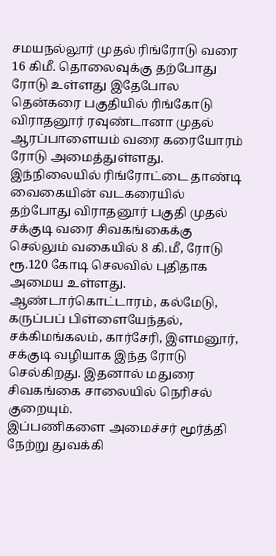சமயநல்லூர் முதல் ரிங்ரோடு வரை 16 கிமீ. தொலைவுக்கு தற்போது ரோடு உள்ளது இதேபோல தென்கரை பகுதியில் ரிங்கோடு விராதனூர் ரவுண்டானா முதல் ஆரப்பாளையம் வரை கரையோரம் ரோடு அமைத்துள்ளது.
இந்நிலையில் ரிங்ரோட்டை தாண்டி வைகையின் வடகரையில் தற்போது விராதனூர் பகுதி முதல் சக்குடி வரை சிவகங்கைக்கு செல்லும் வகையில் 8 கி.மீ, ரோடு ரூ.120 கோடி செலவில் புதிதாக அமைய உள்ளது. ஆண்டார்கொட்டாரம், கல்மேடு, கருப்பப் பிள்ளையேந்தல், சக்கிமங்கலம், கார்சேரி, இளமனூர், சக்குடி வழியாக இந்த ரோடு செல்கிறது. இதனால் மதுரை சிவகங்கை சாலையில் நெரிசல் குறையும்.
இப்பணிகளை அமைச்சர் மூர்த்தி நேற்று துவக்கி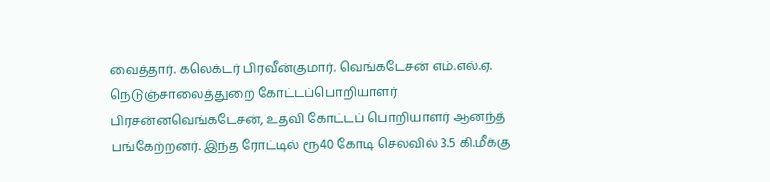வைத்தார். கலெக்டர் பிரவீன்குமார். வெங்கடேசன் எம்.எல்.ஏ. நெடுஞ்சாலைத்துறை கோட்டப்பொறியாளர் பிரசன்னவெங்கடேசன், உதவி கோட்டப் பொறியாளர் ஆனந்த் பங்கேற்றனர். இந்த ரோட்டில் ரூ40 கோடி செலவில் 3.5 கி.மீக்கு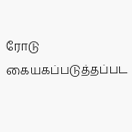ரோடு கையகப்படுத்தப்பட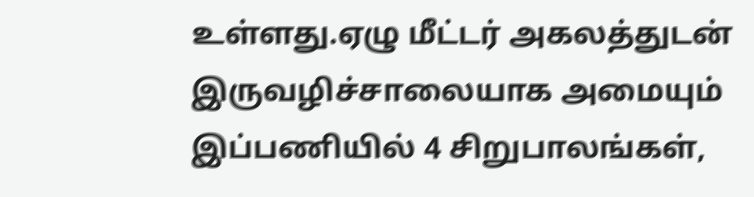உள்ளது.ஏழு மீட்டர் அகலத்துடன் இருவழிச்சாலையாக அமையும் இப்பணியில் 4 சிறுபாலங்கள்,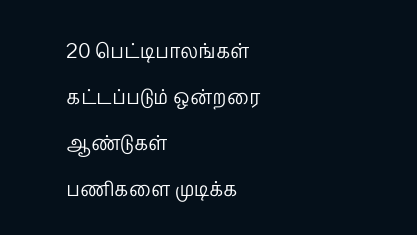20 பெட்டிபாலங்கள் கட்டப்படும் ஒன்றரை ஆண்டுகள் பணிகளை முடிக்க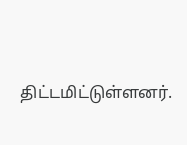திட்டமிட்டுள்ளனர்.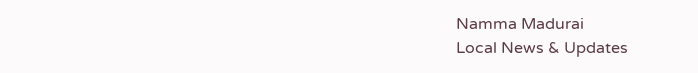Namma Madurai
Local News & Updates